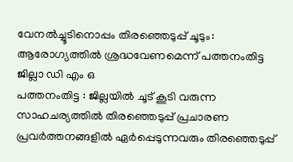വേനൽച്ചൂടിനൊപ്പം തിരഞ്ഞെടുപ്പ് ചൂടും: ആരോഗ്യത്തിൽ ശ്രദ്ധവേണമെന്ന് പത്തനംതിട്ട ജില്ലാ ഡി എം ഒ
പത്തനംതിട്ട : ജില്ലയിൽ ചൂട് കൂടി വരുന്ന സാഹചര്യത്തിൽ തിരഞ്ഞെടുപ്പ് പ്രചാരണ പ്രവർത്തനങ്ങളിൽ ഏർപ്പെടുന്നവരും തിരഞ്ഞെടുപ്പ്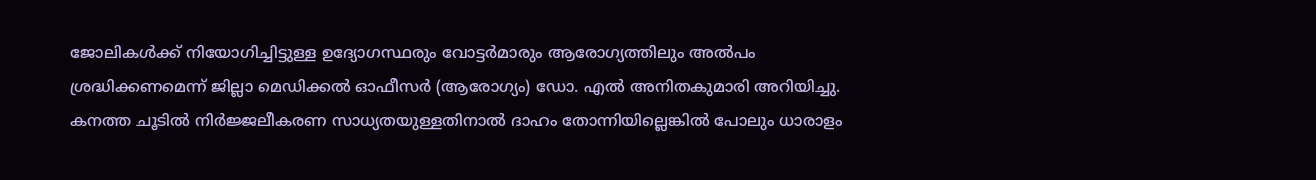ജോലികൾക്ക് നിയോഗിച്ചിട്ടുള്ള ഉദ്യോഗസ്ഥരും വോട്ടർമാരും ആരോഗ്യത്തിലും അൽപം ശ്രദ്ധിക്കണമെന്ന് ജില്ലാ മെഡിക്കൽ ഓഫീസർ (ആരോഗ്യം) ഡോ. എൽ അനിതകുമാരി അറിയിച്ചു. കനത്ത ചൂടിൽ നിർജ്ജലീകരണ സാധ്യതയുള്ളതിനാൽ ദാഹം തോന്നിയില്ലെങ്കിൽ പോലും ധാരാളം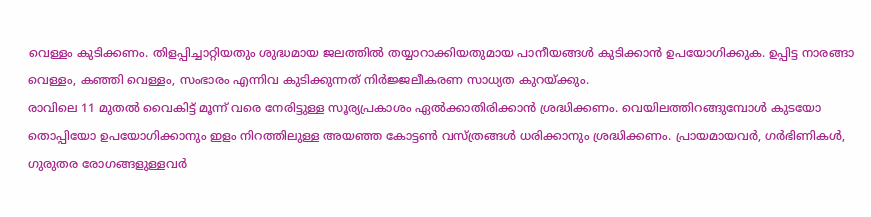വെള്ളം കുടിക്കണം. തിളപ്പിച്ചാറ്റിയതും ശുദ്ധമായ ജലത്തിൽ തയ്യാറാക്കിയതുമായ പാനീയങ്ങൾ കുടിക്കാൻ ഉപയോഗിക്കുക. ഉപ്പിട്ട നാരങ്ങാ വെള്ളം, കഞ്ഞി വെള്ളം, സംഭാരം എന്നിവ കുടിക്കുന്നത് നിർജ്ജലീകരണ സാധ്യത കുറയ്ക്കും.
രാവിലെ 11 മുതൽ വൈകിട്ട് മൂന്ന് വരെ നേരിട്ടുള്ള സൂര്യപ്രകാശം ഏൽക്കാതിരിക്കാൻ ശ്രദ്ധിക്കണം. വെയിലത്തിറങ്ങുമ്പോൾ കുടയോ തൊപ്പിയോ ഉപയോഗിക്കാനും ഇളം നിറത്തിലുള്ള അയഞ്ഞ കോട്ടൺ വസ്ത്രങ്ങൾ ധരിക്കാനും ശ്രദ്ധിക്കണം. പ്രായമായവർ, ഗർഭിണികൾ, ഗുരുതര രോഗങ്ങളുള്ളവർ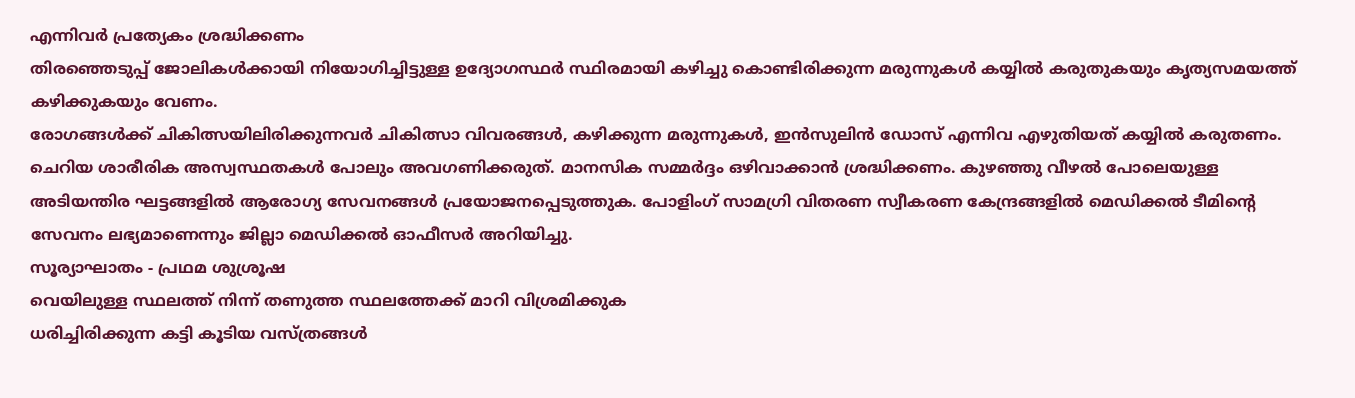എന്നിവർ പ്രത്യേകം ശ്രദ്ധിക്കണം
തിരഞ്ഞെടുപ്പ് ജോലികൾക്കായി നിയോഗിച്ചിട്ടുള്ള ഉദ്യോഗസ്ഥർ സ്ഥിരമായി കഴിച്ചു കൊണ്ടിരിക്കുന്ന മരുന്നുകൾ കയ്യിൽ കരുതുകയും കൃത്യസമയത്ത് കഴിക്കുകയും വേണം.
രോഗങ്ങൾക്ക് ചികിത്സയിലിരിക്കുന്നവർ ചികിത്സാ വിവരങ്ങൾ, കഴിക്കുന്ന മരുന്നുകൾ, ഇൻസുലിൻ ഡോസ് എന്നിവ എഴുതിയത് കയ്യിൽ കരുതണം.
ചെറിയ ശാരീരിക അസ്വസ്ഥതകൾ പോലും അവഗണിക്കരുത്. മാനസിക സമ്മർദ്ദം ഒഴിവാക്കാൻ ശ്രദ്ധിക്കണം. കുഴഞ്ഞു വീഴൽ പോലെയുള്ള അടിയന്തിര ഘട്ടങ്ങളിൽ ആരോഗ്യ സേവനങ്ങൾ പ്രയോജനപ്പെടുത്തുക. പോളിംഗ് സാമഗ്രി വിതരണ സ്വീകരണ കേന്ദ്രങ്ങളിൽ മെഡിക്കൽ ടീമിന്റെ സേവനം ലഭ്യമാണെന്നും ജില്ലാ മെഡിക്കൽ ഓഫീസർ അറിയിച്ചു.
സൂര്യാഘാതം - പ്രഥമ ശുശ്രൂഷ
വെയിലുള്ള സ്ഥലത്ത് നിന്ന് തണുത്ത സ്ഥലത്തേക്ക് മാറി വിശ്രമിക്കുക
ധരിച്ചിരിക്കുന്ന കട്ടി കൂടിയ വസ്ത്രങ്ങൾ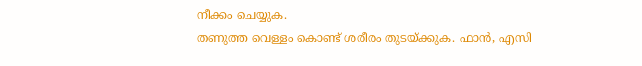നീക്കം ചെയ്യുക.
തണുത്ത വെള്ളം കൊണ്ട് ശരീരം തുടയ്ക്കുക. ഫാൻ, എസി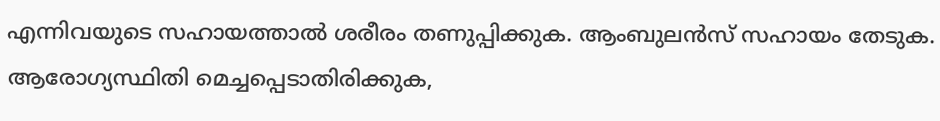എന്നിവയുടെ സഹായത്താൽ ശരീരം തണുപ്പിക്കുക. ആംബുലൻസ് സഹായം തേടുക.
ആരോഗ്യസ്ഥിതി മെച്ചപ്പെടാതിരിക്കുക,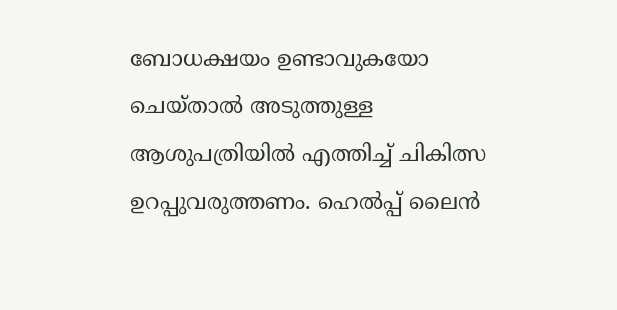ബോധക്ഷയം ഉണ്ടാവുകയോ ചെയ്താൽ അടുത്തുള്ള ആശുപത്രിയിൽ എത്തിച്ച് ചികിത്സ ഉറപ്പുവരുത്തണം. ഹെൽപ്പ് ലൈൻ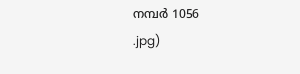നമ്പർ 1056
.jpg)